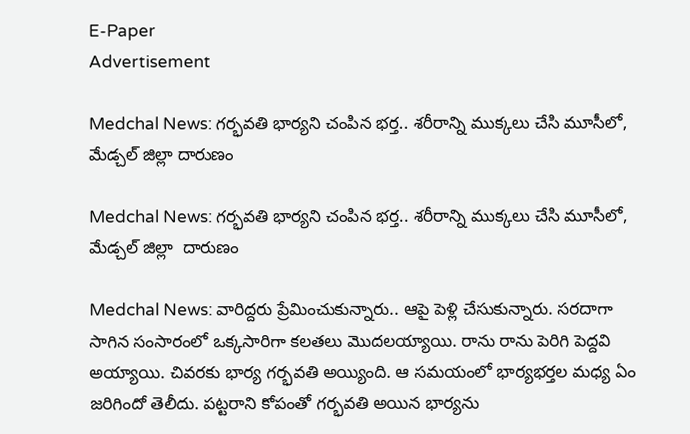E-Paper
Advertisement

Medchal News: గర్భవతి భార్యని చంపిన భర్త.. శరీరాన్ని ముక్కలు చేసి మూసీలో, మేడ్చల్‌ జిల్లా దారుణం

Medchal News: గర్భవతి భార్యని చంపిన భర్త.. శరీరాన్ని ముక్కలు చేసి మూసీలో, మేడ్చల్‌ జిల్లా  దారుణం

Medchal News: వారిద్దరు ప్రేమించుకున్నారు.. ఆపై పెళ్లి చేసుకున్నారు. సరదాగా సాగిన సంసారంలో ఒక్కసారిగా కలతలు మొదలయ్యాయి. రాను రాను పెరిగి పెద్దవి అయ్యాయి. చివరకు భార్య గర్భవతి అయ్యింది. ఆ సమయంలో భార్యభర్తల మధ్య ఏం జరిగిందో తెలీదు. పట్టరాని కోపంతో గర్భవతి అయిన భార్యను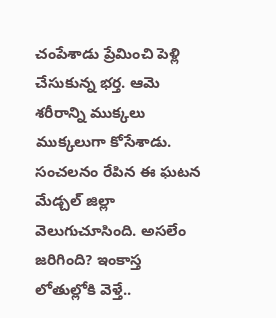చంపేశాడు ప్రేమించి పెళ్లి చేసుకున్న భర్త. ఆమె శరీరాన్ని ముక్కలు ముక్కలుగా కోసేశాడు. సంచలనం రేపిన ఈ ఘటన మేడ్చల్ జిల్లా వెలుగుచూసింది. అసలేం జరిగింది? ఇంకాస్త లోతుల్లోకి వెళ్తే..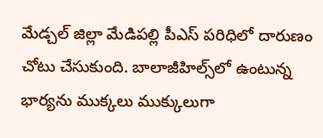మేడ్చల్ జిల్లా మేడిపల్లి పీఎస్ పరిధిలో దారుణం చోటు చేసుకుంది. బాలాజీహిల్స్‌లో ఉంటున్న భార్యను ముక్కలు ముక్కులుగా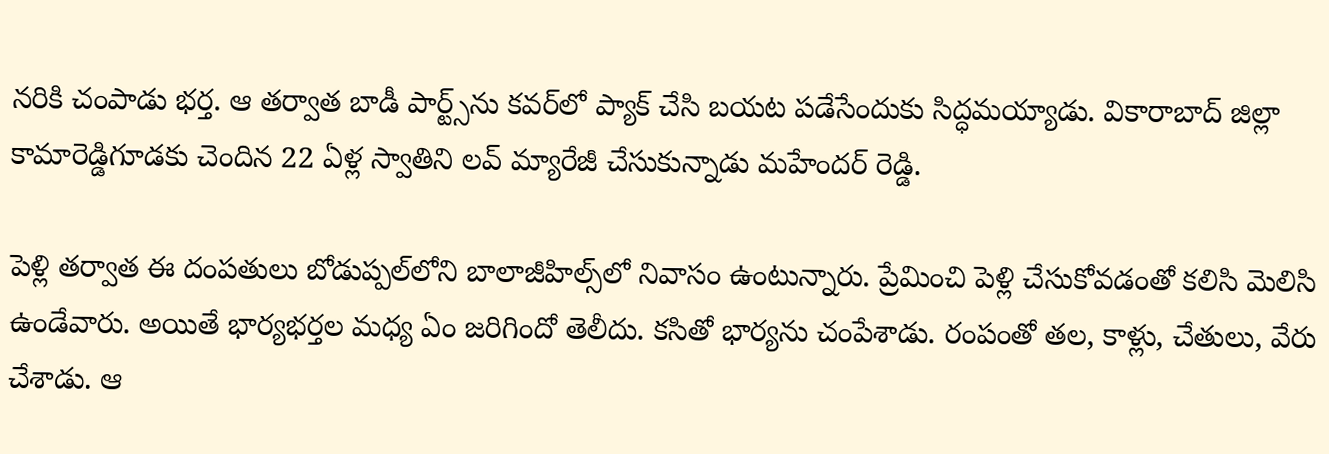నరికి చంపాడు భర్త. ఆ తర్వాత బాడీ పార్ట్స్‌ను కవర్‌లో ప్యాక్ చేసి బయట పడేసేందుకు సిద్ధమయ్యాడు. వికారాబాద్ జిల్లా కామారెడ్డిగూడకు చెందిన 22 ఏళ్ల స్వాతిని లవ్ మ్యారేజీ చేసుకున్నాడు మహేందర్ రెడ్డి.

పెళ్లి తర్వాత ఈ దంపతులు బోడుప్పల్‌లోని బాలాజీహిల్స్‌లో నివాసం ఉంటున్నారు. ప్రేమించి పెళ్లి చేసుకోవడంతో కలిసి మెలిసి ఉండేవారు. అయితే భార్యభర్తల మధ్య ఏం జరిగిందో తెలీదు. కసితో భార్యను చంపేశాడు. రంపంతో తల, కాళ్లు, చేతులు, వేరు చేశాడు. ఆ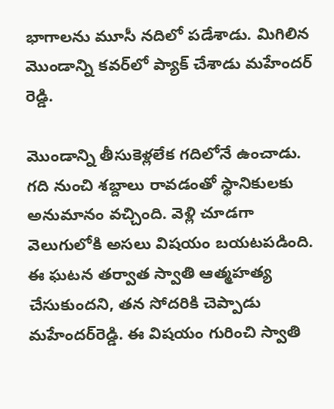భాగాలను మూసీ నదిలో పడేశాడు. మిగిలిన మొండాన్ని కవర్‌లో ప్యాక్ చేశాడు మహేందర్ రెడ్డి.

మొండాన్ని తీసుకెళ్లలేక గదిలోనే ఉంచాడు. గది నుంచి శబ్దాలు రావడంతో స్థానికులకు అనుమానం వచ్చింది. వెళ్లి చూడగా వెలుగులోకి అసలు విషయం బయటపడింది. ఈ ఘటన తర్వాత స్వాతి ఆత్మహత్య చేసుకుందని, తన సోదరికి చెప్పాడు మహేందర్‌రెడ్డి. ఈ విషయం గురించి స్వాతి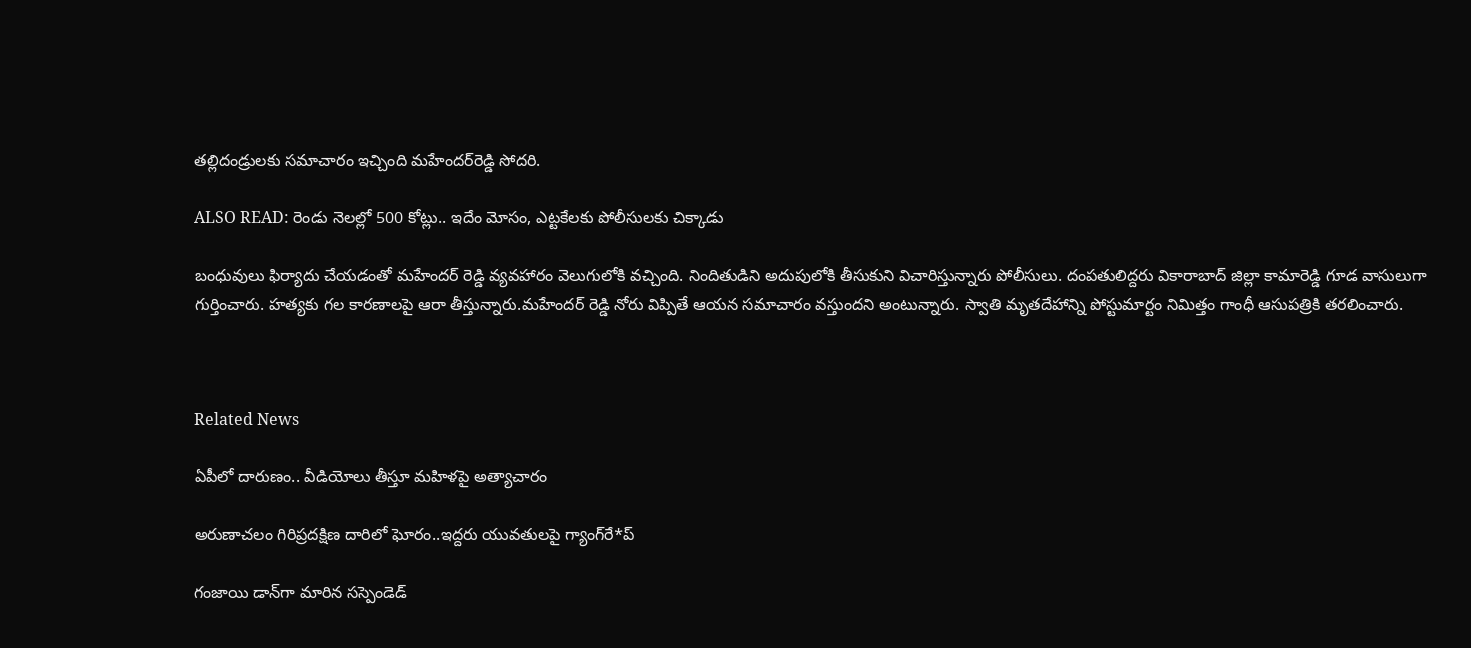తల్లిదండ్రులకు సమాచారం ఇచ్చింది మహేందర్‌రెడ్డి సోదరి.

ALSO READ: రెండు నెలల్లో 500 కోట్లు.. ఇదేం మోసం, ఎట్టకేలకు పోలీసులకు చిక్కాడు

బంధువులు ఫిర్యాదు చేయడంతో మహేందర్ రెడ్డి వ్యవహారం వెలుగులోకి వచ్చింది. నిందితుడిని అదుపులోకి తీసుకుని విచారిస్తున్నారు పోలీసులు. దంపతులిద్దరు వికారాబాద్ జిల్లా కామారెడ్డి గూడ వాసులుగా గుర్తించారు. హత్యకు గల కారణాలపై ఆరా తీస్తున్నారు.మహేందర్ రెడ్డి నోరు విప్పితే ఆయన సమాచారం వస్తుందని అంటున్నారు. స్వాతి మృతదేహాన్ని పోస్టుమార్టం నిమిత్తం గాంధీ ఆసుపత్రికి తరలించారు.



Related News

ఏపీలో దారుణం.. వీడియోలు తీస్తూ మ‌హిళ‌పై అత్యాచారం

అరుణాచలం గిరిప్రదక్షిణ దారిలో ఘోరం..ఇద్దరు యువతులపై గ్యాంగ్‌రే*ప్

గంజాయి డాన్‌గా మారిన సస్పెండెడ్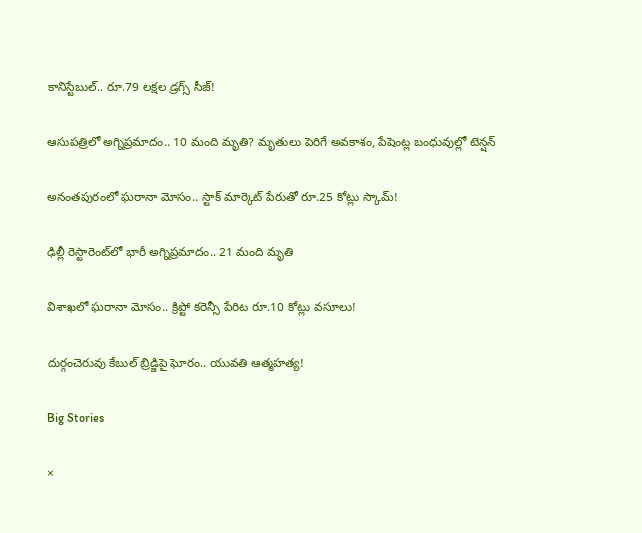కానిస్టేబుల్.. రూ.79 లక్షల డ్రగ్స్ సీజ్!

ఆసుపత్రిలో అగ్నిప్రమాదం.. 10 మంది మృతి? మృతులు పెరిగే అవకాశం, పేషెంట్ల బంధువుల్లో టెన్షన్

అనంతపురంలో ఘరానా మోసం.. స్టాక్ మార్కెట్ పేరుతో రూ.25 కోట్లు స్కామ్!

ఢిల్లీ రెస్టారెంట్‌లో భారీ అగ్నిప్రమాదం.. 21 మంది మృతి

విశాఖలో ఘరానా మోసం.. క్రిప్టో కరెన్సీ పేరిట రూ.10 కోట్లు వసూలు!

దుర్గంచెరువు కేబుల్ బ్రిడ్జిపై ఘోరం.. యువతి ఆత్మహత్య!

Big Stories

×